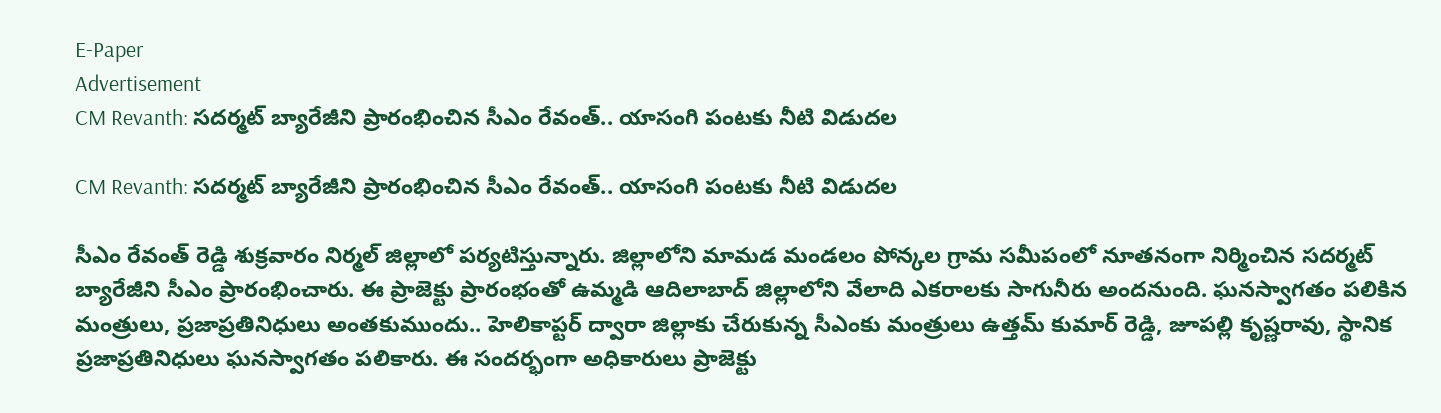E-Paper
Advertisement
CM Revanth: సదర్మట్ బ్యారేజీని ప్రారంభించిన సీఎం రేవంత్.. యాసంగి పంటకు నీటి విడుదల

CM Revanth: సదర్మట్ బ్యారేజీని ప్రారంభించిన సీఎం రేవంత్.. యాసంగి పంటకు నీటి విడుదల

సీఎం రేవంత్ రెడ్డి శుక్రవారం నిర్మల్ జిల్లాలో పర్యటిస్తున్నారు. జిల్లాలోని మామడ మండలం పోన్కల గ్రామ సమీపంలో నూతనంగా నిర్మించిన సదర్మట్ బ్యారేజీని సీఎం ప్రారంభించారు. ఈ ప్రాజెక్టు ప్రారంభంతో ఉమ్మడి ఆదిలాబాద్ జిల్లాలోని వేలాది ఎకరాలకు సాగునీరు అందనుంది. ఘనస్వాగతం పలికిన మంత్రులు, ప్రజాప్రతినిధులు అంతకుముందు.. హెలికాప్టర్ ద్వారా జిల్లాకు చేరుకున్న సీఎంకు మంత్రులు ఉత్తమ్ కుమార్ రెడ్డి, జూపల్లి కృష్ణరావు, స్థానిక ప్రజాప్రతినిధులు ఘనస్వాగతం పలికారు. ఈ సందర్భంగా అధికారులు ప్రాజెక్టు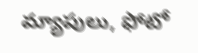మ్యాపులు, ఫోటో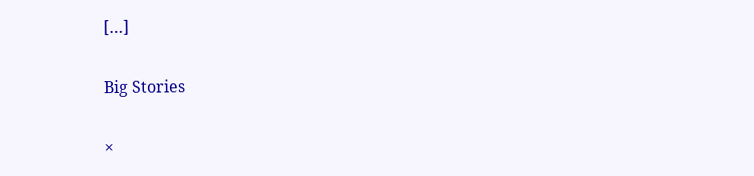[…]

Big Stories

×